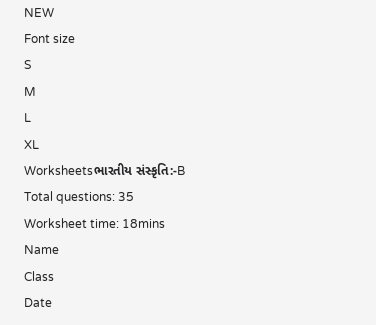NEW
Font size
S
M
L
XL
Worksheetsભારતીય સંસ્કૃતિ:-B
Total questions: 35
Worksheet time: 18mins
Name
Class
Date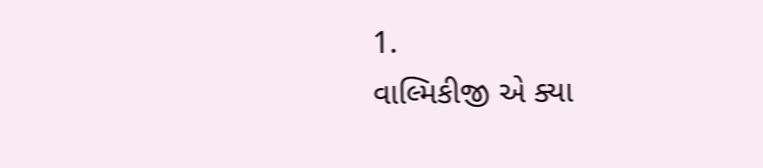1.
વાલ્મિકીજી એ ક્યા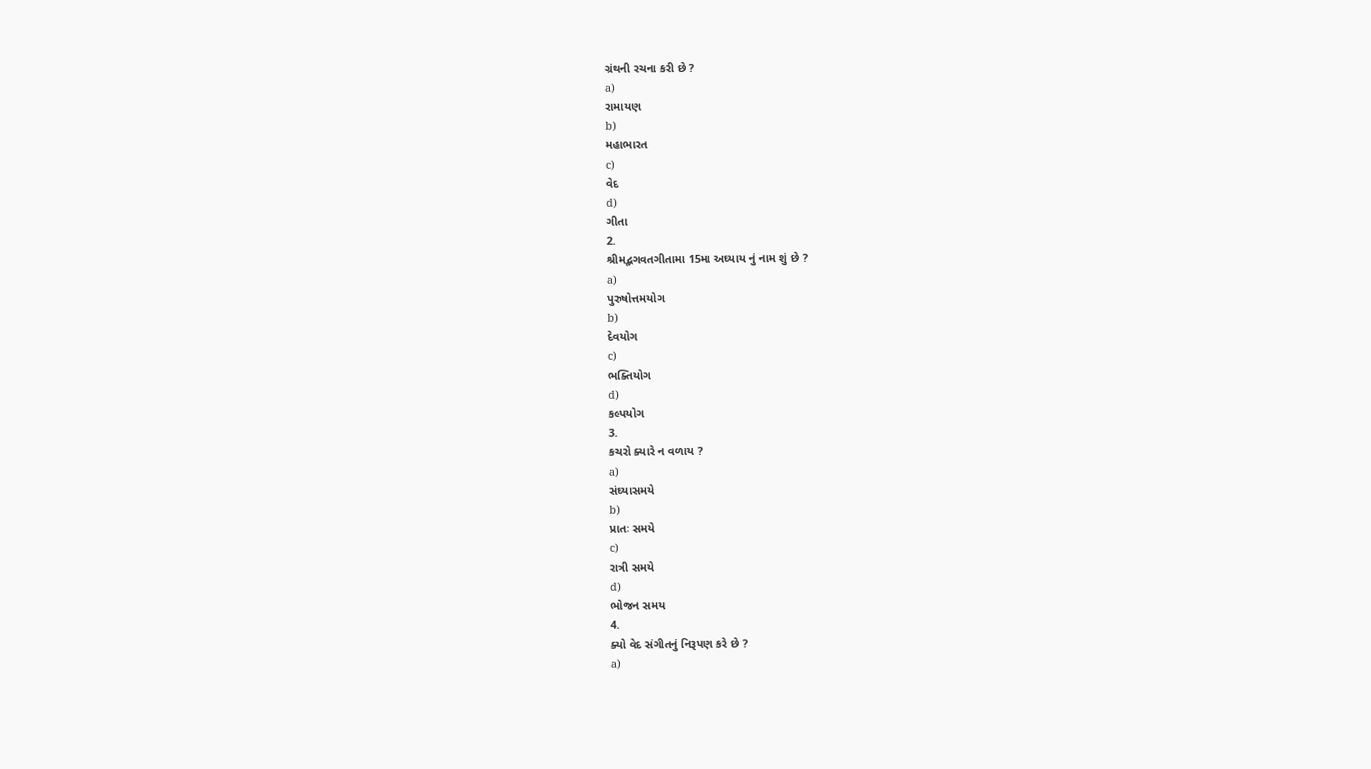ગ્રંથની રચના કરી છે ?
a)
રામાયણ
b)
મહાભારત
c)
વેદ
d)
ગીતા
2.
શ્રીમદ્ભગવતગીતામા 15મા અઘ્યાય નું નામ શું છે ?
a)
પુરુષોત્તમયોગ
b)
દેવયોગ
c)
ભક્તિયોગ
d)
કલ્પયોગ
3.
કચરો ક્યારે ન વળાય ?
a)
સંઘ્યાસમયે
b)
પ્રાતઃ સમયે
c)
રાત્રી સમયે
d)
ભોજન સમય
4.
ક્યો વેદ સંગીતનું નિરૂપણ કરે છે ?
a)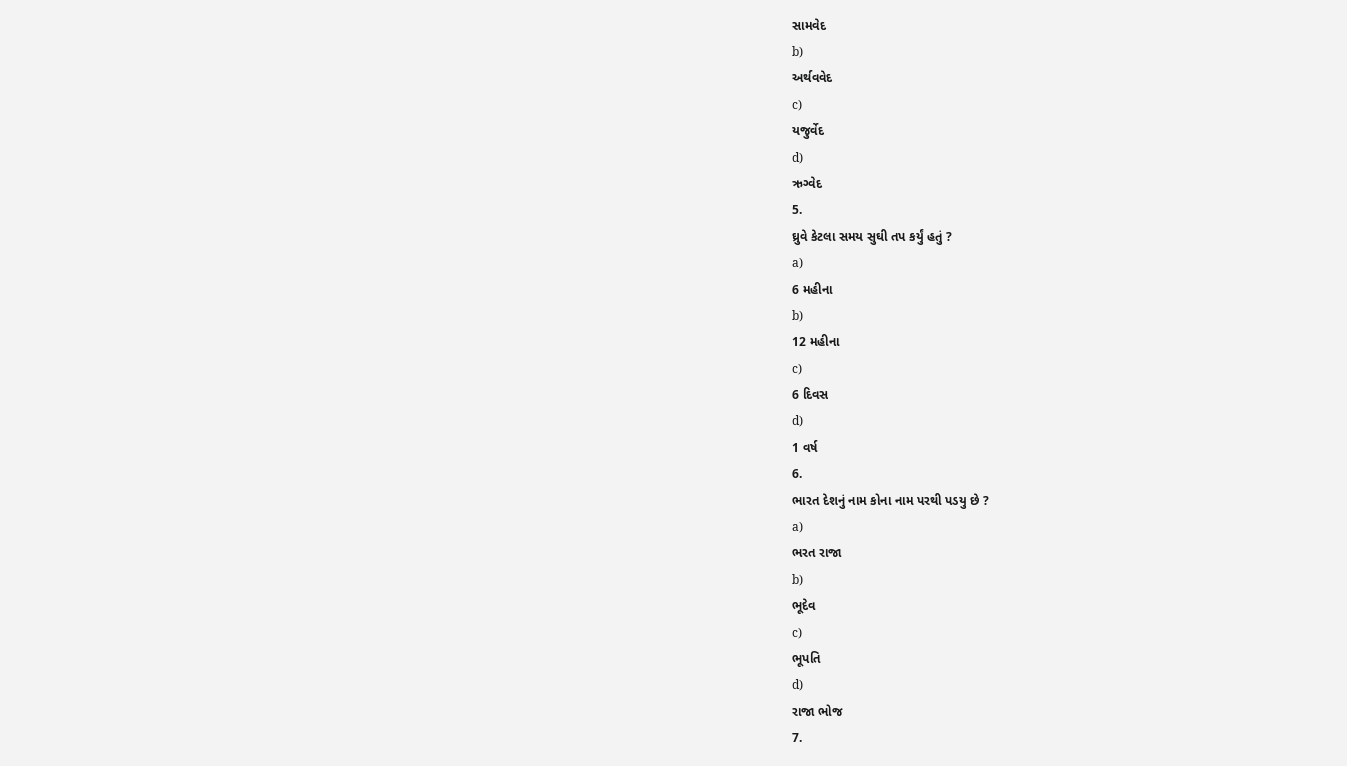સામવેદ
b)
અર્થવવેદ
c)
યજુર્વેદ
d)
ઋગ્વેદ
5.
ઘ્રુવે કેટલા સમય સુઘી તપ કર્યું હતું ?
a)
6 મહીના
b)
12 મહીના
c)
6 દિવસ
d)
1 વર્ષ
6.
ભારત દેશનું નામ કોના નામ પરથી પડયુ છે ?
a)
ભરત રાજા
b)
ભૂદેવ
c)
ભૂપતિ
d)
રાજા ભોજ
7.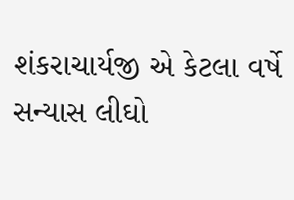શંકરાચાર્યજી એ કેટલા વર્ષે સન્યાસ લીઘો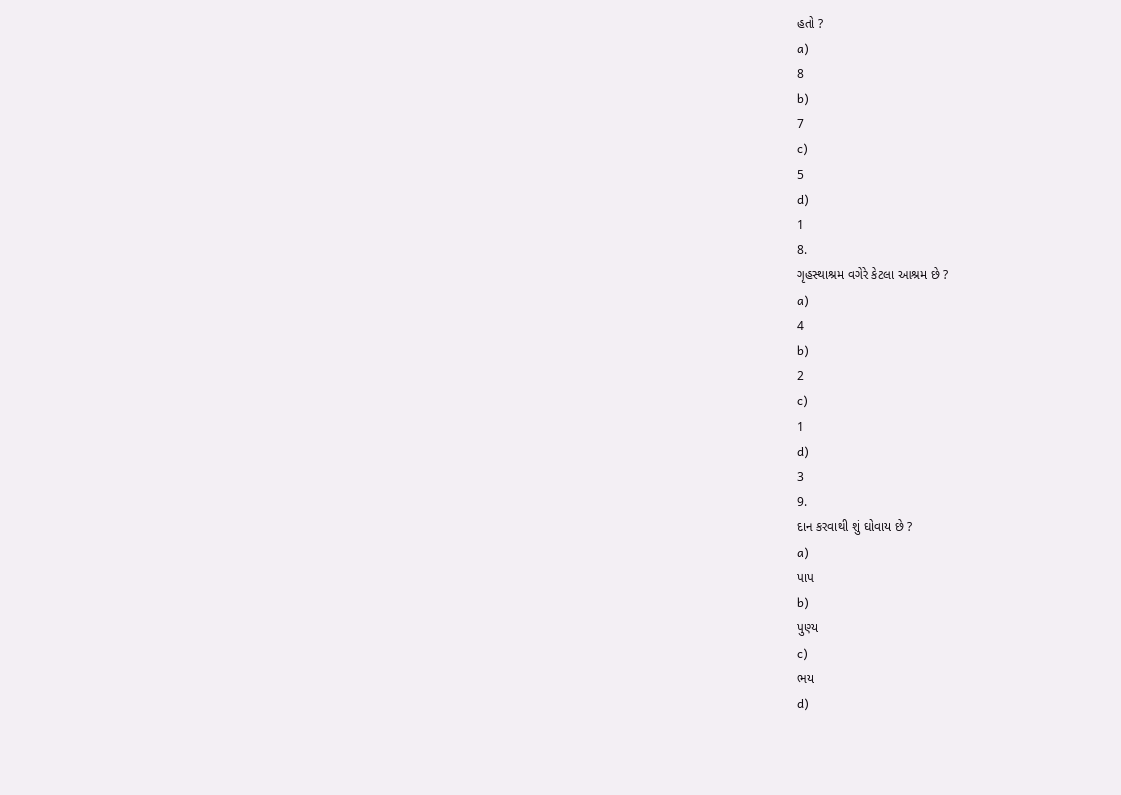હતો ?
a)
8
b)
7
c)
5
d)
1
8.
ગૃહસ્થાશ્રમ વગેરે કેટલા આશ્રમ છે ?
a)
4
b)
2
c)
1
d)
3
9.
દાન કરવાથી શું ઘોવાય છે ?
a)
પાપ
b)
પુણ્ય
c)
ભય
d)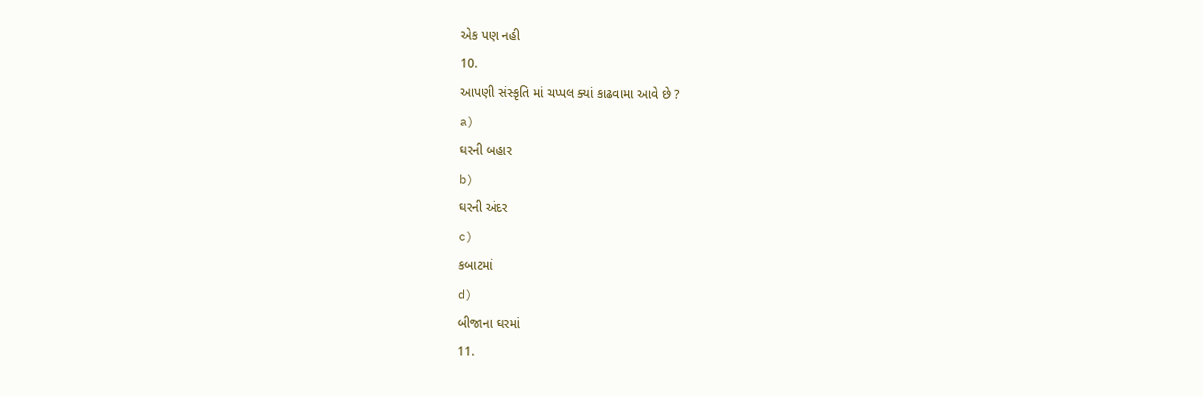એક પણ નહી
10.
આપણી સંસ્કૃતિ માં ચપ્પલ ક્યાં કાઢવામા આવે છે ?
a)
ઘરની બહાર
b)
ઘરની અંદર
c)
કબાટમાં
d)
બીજાના ઘરમાં
11.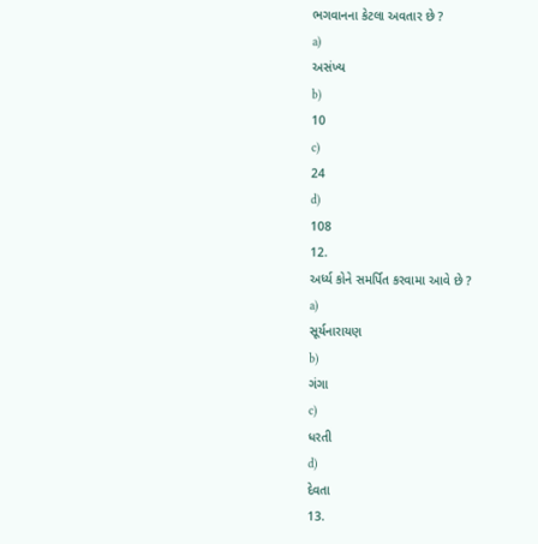ભગવાનના કેટલા અવતાર છે ?
a)
અસંખ્ય
b)
10
c)
24
d)
108
12.
અર્ધ્ય કોને સમર્પિત કરવામા આવે છે ?
a)
સૂર્યનારાયણ
b)
ગંગા
c)
ધરતી
d)
દેવતા
13.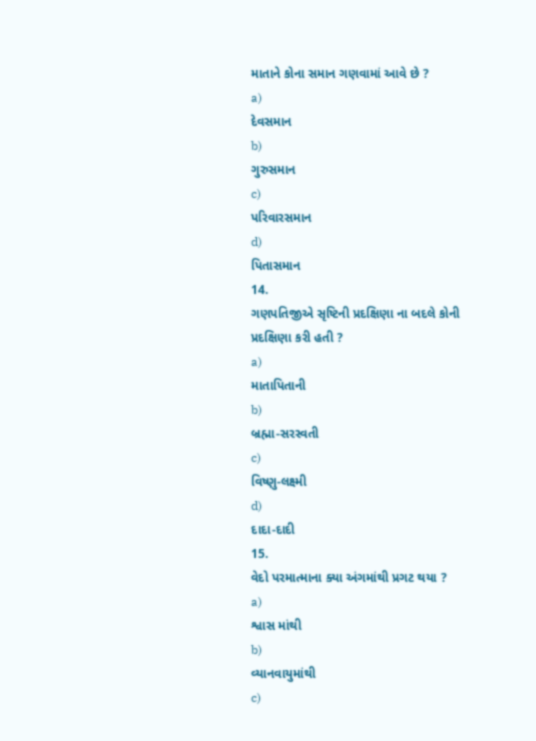માતાને કોના સમાન ગણવામાં આવે છે ?
a)
દેવસમાન
b)
ગુરુસમાન
c)
પરિવારસમાન
d)
પિતાસમાન
14.
ગણપતિજીએ સૃષ્ટિની પ્રદક્ષિણા ના બદલે કોની પ્રદક્ષિણા કરી હતી ?
a)
માતાપિતાની
b)
બ્રહ્મા-સરસ્વતી
c)
વિષ્ણુ-લક્ષ્મી
d)
દાદા-દાદી
15.
વેદો પરમાત્માના ક્યા અંગમાંથી પ્રગટ થયા ?
a)
શ્વાસ માંથી
b)
વ્યાનવાયુમાંથી
c)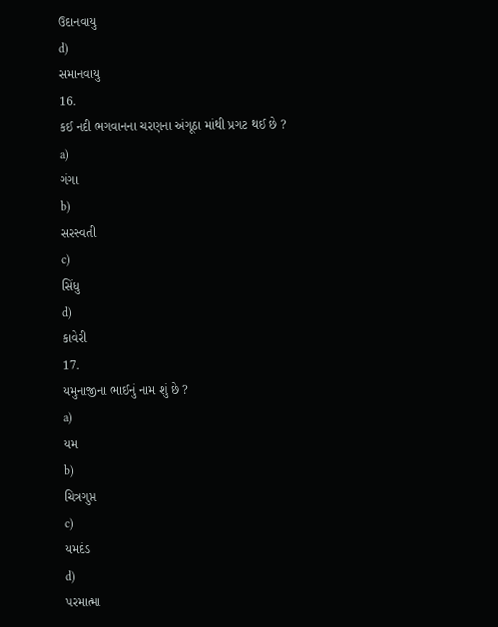ઉદાનવાયુ
d)
સમાનવાયુ
16.
કઈ નદી ભગવાનના ચરણના અંગૂઠા માંથી પ્રગટ થઈ છે ?
a)
ગંગા
b)
સરસ્વતી
c)
સિંધુ
d)
કાવેરી
17.
યમુનાજીના ભાઈનું નામ શું છે ?
a)
યમ
b)
ચિત્રગુપ્ત
c)
યમદંડ
d)
પરમાત્મા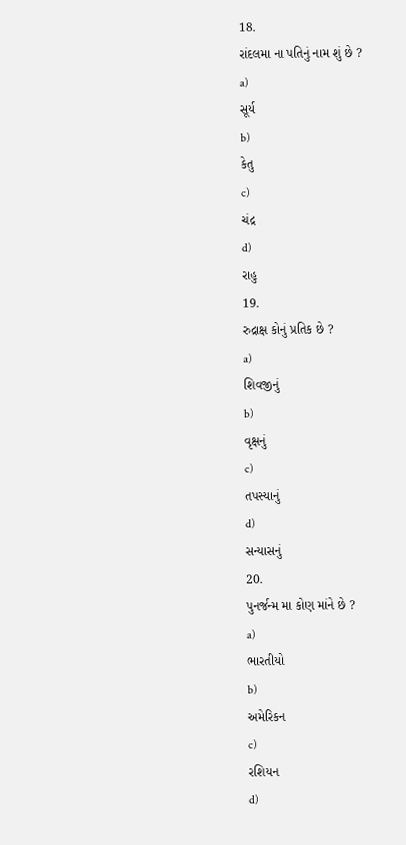18.
રાંદલમા ના પતિનું નામ શું છે ?
a)
સૂર્ય
b)
કેતુ
c)
ચંદ્ર
d)
રાહુ
19.
રુદ્રાક્ષ કોનું પ્રતિક છે ?
a)
શિવજીનું
b)
વૃક્ષનું
c)
તપસ્યાનું
d)
સન્યાસનું
20.
પુનર્જન્મ મા કોણ માંને છે ?
a)
ભારતીયો
b)
અમેરિકન
c)
રશિયન
d)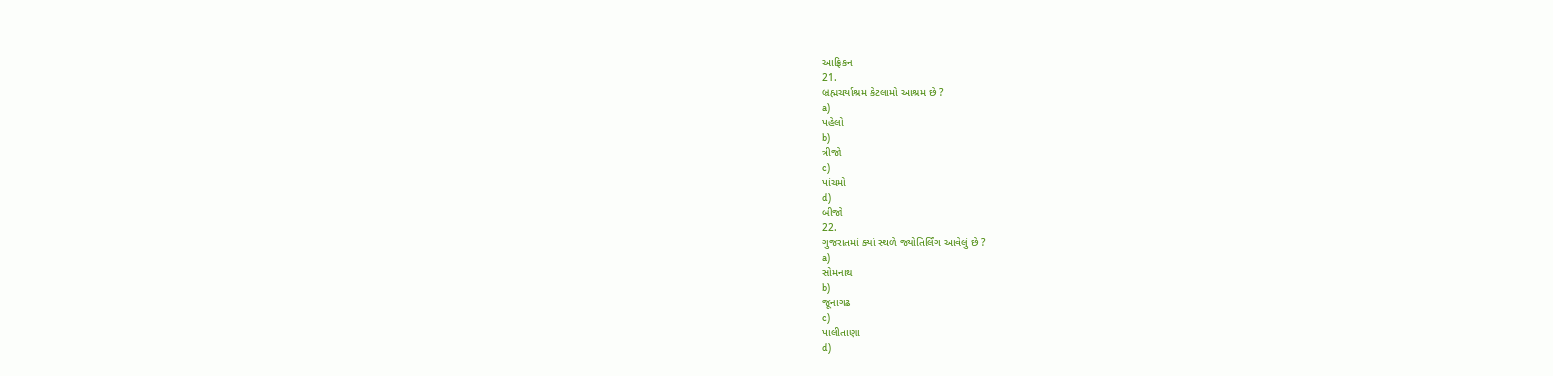આફ્રિકન
21.
બ્રહ્મચર્યાશ્રમ કેટલામો આશ્રમ છે ?
a)
પહેલો
b)
ત્રીજો
c)
પાંચમો
d)
બીજો
22.
ગુજરાતમાં ક્યાં સ્થળે જ્યોતિર્લિંગ આવેલું છે ?
a)
સોમનાથ
b)
જૂનાગઢ
c)
પાલીતાણા
d)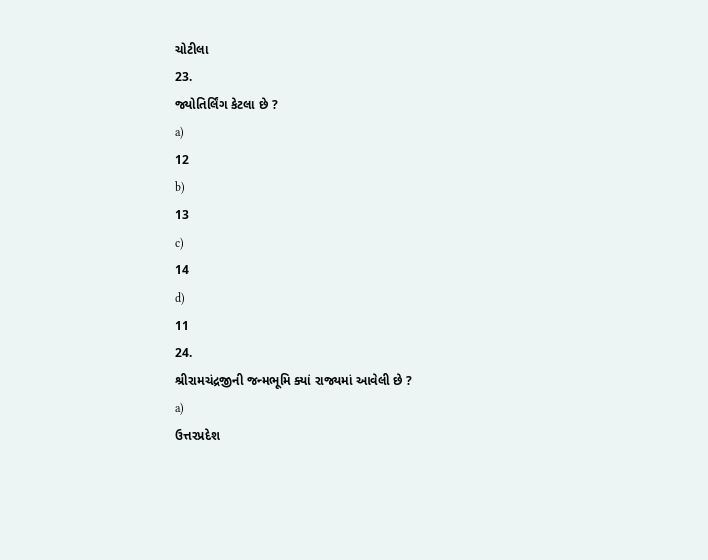ચોટીલા
23.
જ્યોતિર્લિંગ કેટલા છે ?
a)
12
b)
13
c)
14
d)
11
24.
શ્રીરામચંદ્રજીની જન્મભૂમિ ક્યાં રાજ્યમાં આવેલી છે ?
a)
ઉત્તરપ્રદેશ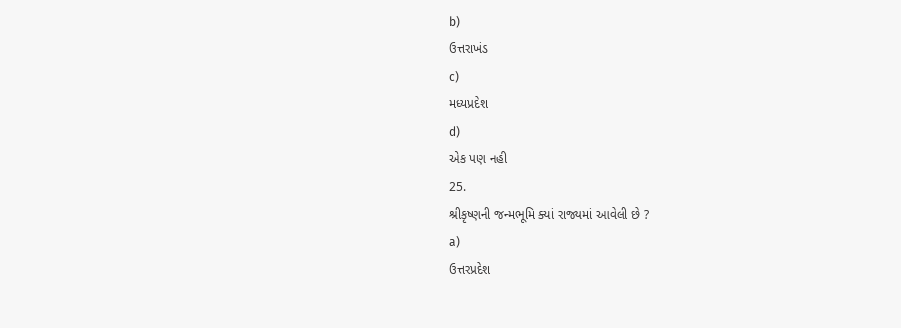b)
ઉત્તરાખંડ
c)
મધ્યપ્રદેશ
d)
એક પણ નહી
25.
શ્રીકૃષ્ણની જન્મભૂમિ ક્યાં રાજ્યમાં આવેલી છે ?
a)
ઉત્તરપ્રદેશ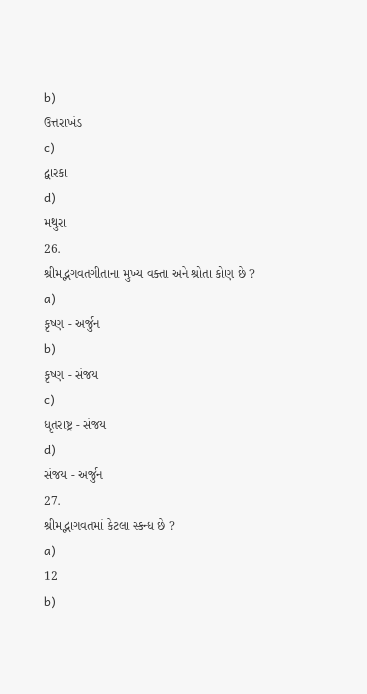b)
ઉત્તરાખંડ
c)
દ્વારકા
d)
મથુરા
26.
શ્રીમદ્ભગવતગીતાના મુખ્ય વક્તા અને શ્રોતા કોણ છે ?
a)
કૃષ્ણ - અર્જુન
b)
કૃષ્ણ - સંજય
c)
ધૃતરાષ્ટ્ર - સંજય
d)
સંજય - અર્જુન
27.
શ્રીમદ્ભાગવતમાં કેટલા સ્કન્ધ છે ?
a)
12
b)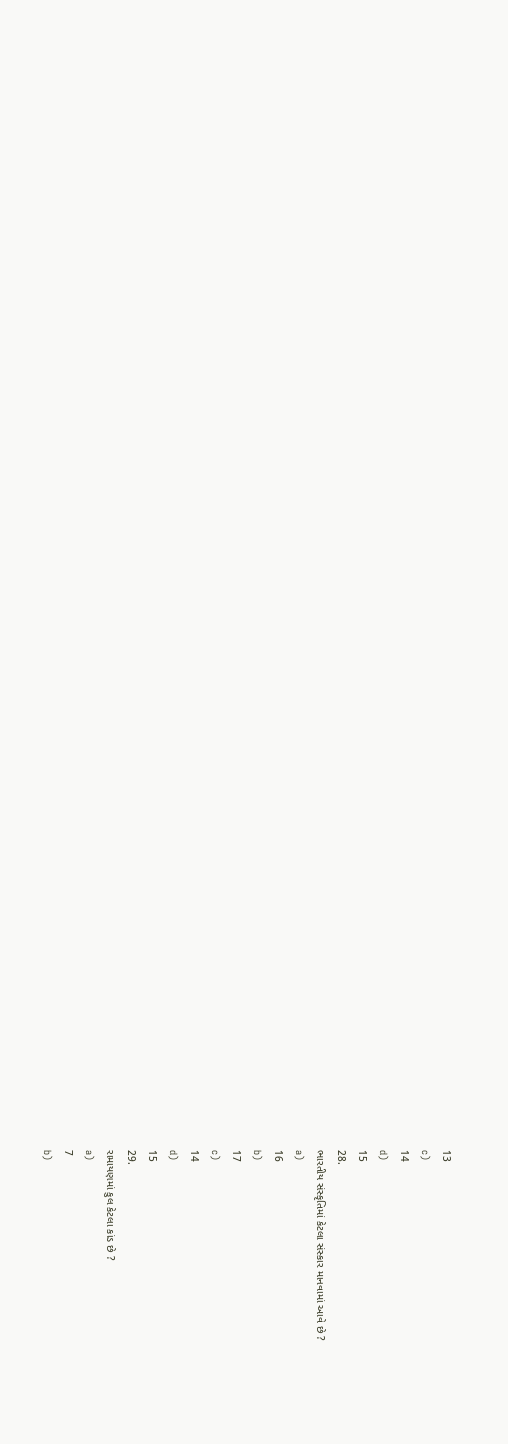13
c)
14
d)
15
28.
ભારતીય સંસ્કૃતિમાં કેટલા સંસ્કાર માનવામાં આવે છે ?
a)
16
b)
17
c)
14
d)
15
29.
રામાયણમાં કુલ કેટલા કાંડ છે ?
a)
7
b)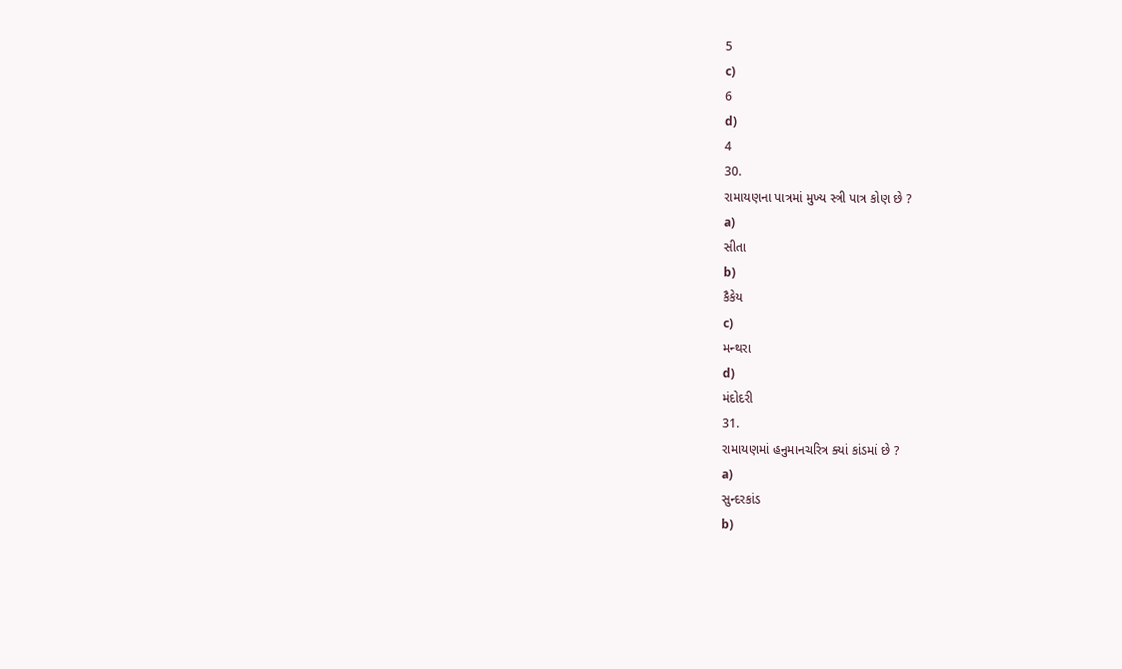5
c)
6
d)
4
30.
રામાયણના પાત્રમાં મુખ્ય સ્ત્રી પાત્ર કોણ છે ?
a)
સીતા
b)
કૈકેય
c)
મન્થરા
d)
મંદોદરી
31.
રામાયણમાં હનુમાનચરિત્ર ક્યાં કાંડમાં છે ?
a)
સુન્દરકાંડ
b)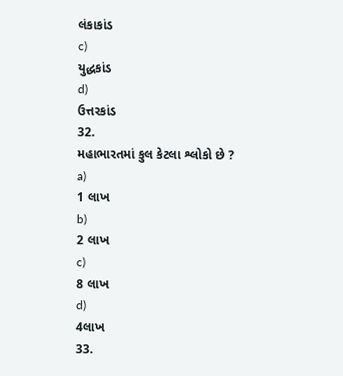લંકાકાંડ
c)
યુદ્ધકાંડ
d)
ઉત્તરકાંડ
32.
મહાભારતમાં કુલ કેટલા શ્લોકો છે ?
a)
1 લાખ
b)
2 લાખ
c)
8 લાખ
d)
4લાખ
33.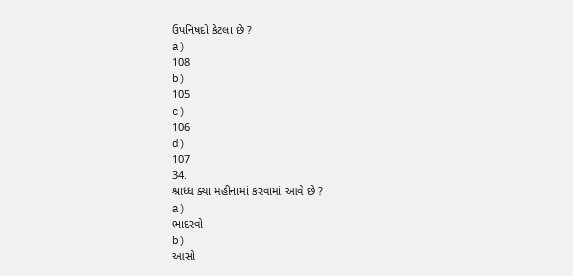ઉપનિષદો કેટલા છે ?
a)
108
b)
105
c)
106
d)
107
34.
શ્રાધ્ધ ક્યા મહીનામાં કરવામાં આવે છે ?
a)
ભાદરવો
b)
આસો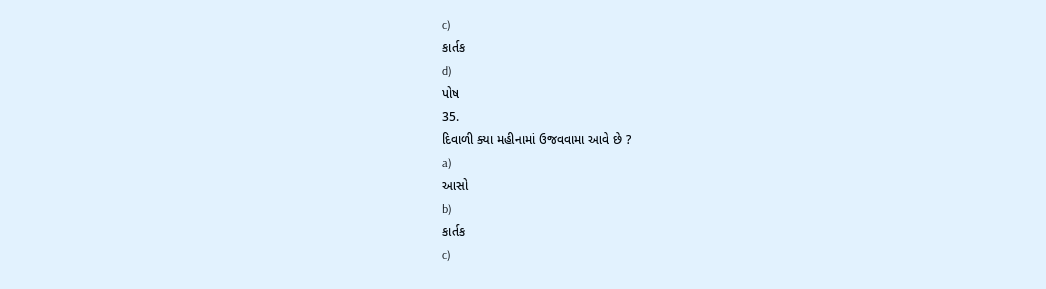c)
કાર્તક
d)
પોષ
35.
દિવાળી ક્યા મહીનામાં ઉજવવામા આવે છે ?
a)
આસો
b)
કાર્તક
c)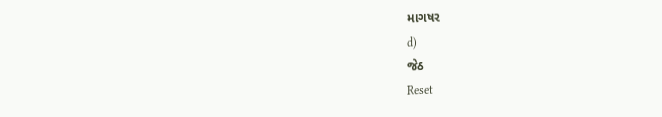માગષર
d)
જેઠ
Reset